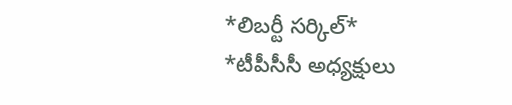*లిబర్టీ సర్కిల్*
*టీపీసీసీ అధ్యక్షులు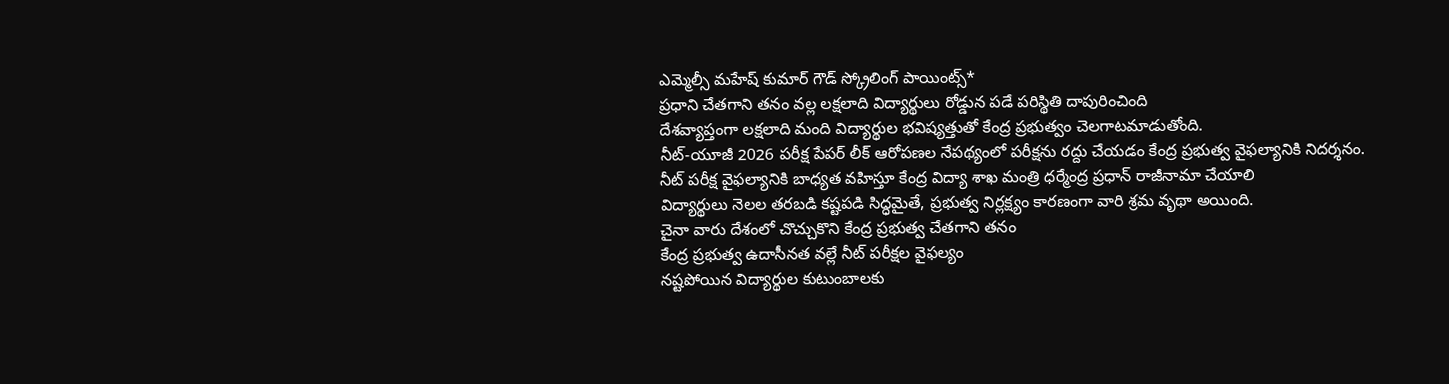ఎమ్మెల్సీ మహేష్ కుమార్ గౌడ్ స్క్రోలింగ్ పాయింట్స్*
ప్రధాని చేతగాని తనం వల్ల లక్షలాది విద్యార్థులు రోడ్డున పడే పరిస్థితి దాపురించింది
దేశవ్యాప్తంగా లక్షలాది మంది విద్యార్థుల భవిష్యత్తుతో కేంద్ర ప్రభుత్వం చెలగాటమాడుతోంది.
నీట్-యూజీ 2026 పరీక్ష పేపర్ లీక్ ఆరోపణల నేపథ్యంలో పరీక్షను రద్దు చేయడం కేంద్ర ప్రభుత్వ వైఫల్యానికి నిదర్శనం.
నీట్ పరీక్ష వైఫల్యానికి బాధ్యత వహిస్తూ కేంద్ర విద్యా శాఖ మంత్రి ధర్మేంద్ర ప్రధాన్ రాజీనామా చేయాలి
విద్యార్థులు నెలల తరబడి కష్టపడి సిద్ధమైతే, ప్రభుత్వ నిర్లక్ష్యం కారణంగా వారి శ్రమ వృథా అయింది.
చైనా వారు దేశంలో చొచ్చుకొని కేంద్ర ప్రభుత్వ చేతగాని తనం
కేంద్ర ప్రభుత్వ ఉదాసీనత వల్లే నీట్ పరీక్షల వైఫల్యం
నష్టపోయిన విద్యార్థుల కుటుంబాలకు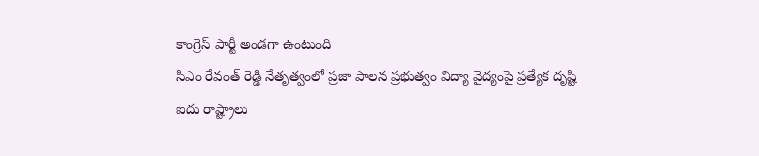కాంగ్రెస్ పార్టీ అండగా ఉంటుంది
సిఎం రేవంత్ రెడ్డి నేతృత్వంలో ప్రజా పాలన ప్రభుత్వం విద్యా వైద్యంపై ప్రత్యేక దృష్టి
ఐదు రాష్ట్రాలు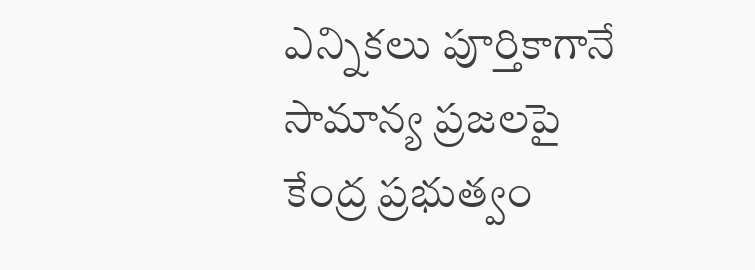ఎన్నికలు పూర్తికాగానే సామాన్య ప్రజలపై కేంద్ర ప్రభుత్వం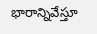భారాన్నివేస్తూ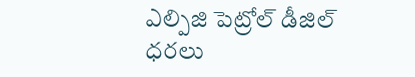ఎల్పిజి పెట్రోల్ డీజిల్ ధరలు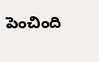పెంచింది